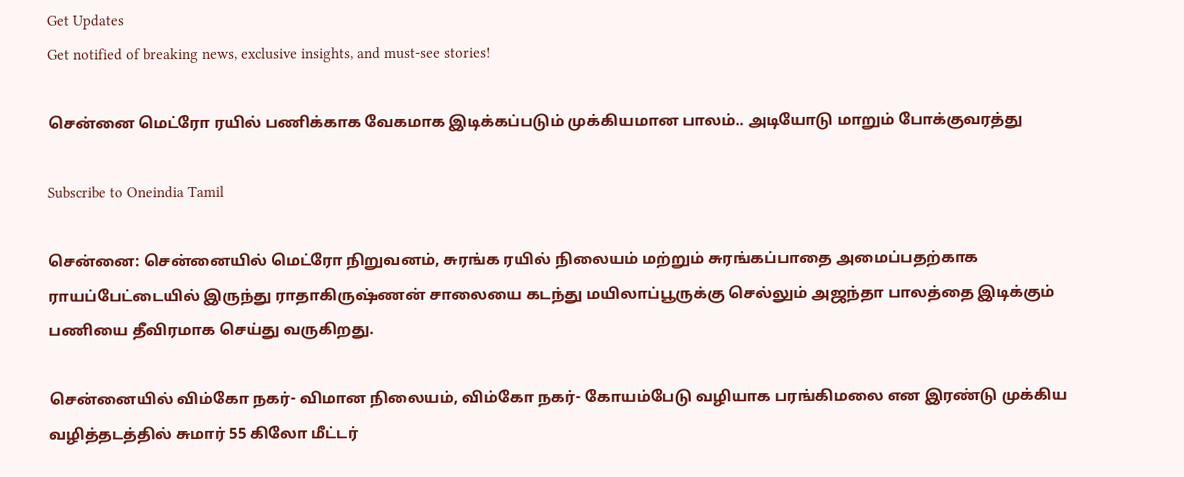Get Updates
Get notified of breaking news, exclusive insights, and must-see stories!

சென்னை மெட்ரோ ரயில் பணிக்காக வேகமாக இடிக்கப்படும் முக்கியமான பாலம்.. அடியோடு மாறும் போக்குவரத்து

Subscribe to Oneindia Tamil

சென்னை: சென்னையில் மெட்ரோ நிறுவனம், சுரங்க ரயில் நிலையம் மற்றும் சுரங்கப்பாதை அமைப்பதற்காக ராயப்பேட்டையில் இருந்து ராதாகிருஷ்ணன் சாலையை கடந்து மயிலாப்பூருக்கு செல்லும் அஜந்தா பாலத்தை இடிக்கும் பணியை தீவிரமாக செய்து வருகிறது.

சென்னையில் விம்கோ நகர்- விமான நிலையம், விம்கோ நகர்- கோயம்பேடு வழியாக பரங்கிமலை என இரண்டு முக்கிய வழித்தடத்தில் சுமார் 55 கிலோ மீட்டர்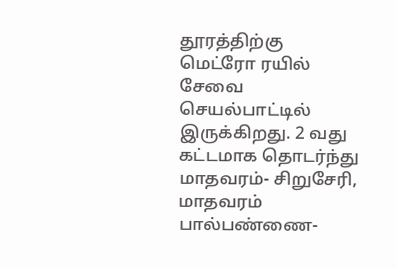தூரத்திற்கு மெட்ரோ ரயில் சேவை செயல்பாட்டில் இருக்கிறது. 2 வது கட்டமாக தொடர்ந்து மாதவரம்- சிறுசேரி, மாதவரம் பால்பண்ணை-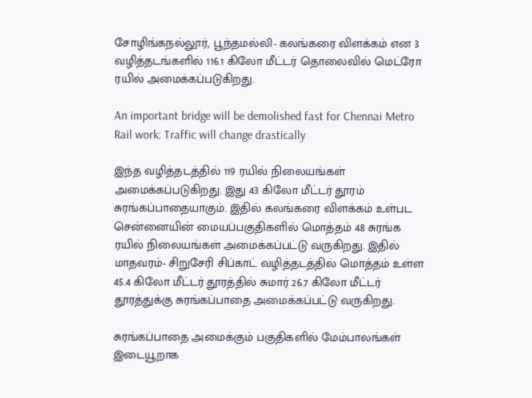சோழிங்கநல்லூர், பூந்தமல்லி- கலங்கரை விளக்கம் என 3 வழித்தடங்களில் 116.1 கிலோ மீட்டர் தொலைவில் மெட்ரோ ரயில் அமைக்கப்படுகிறது.

An important bridge will be demolished fast for Chennai Metro Rail work: Traffic will change drastically

இந்த வழித்தடத்தில் 119 ரயில் நிலையங்கள் அமைக்கப்படுகிறது. இது 43 கிலோ மீட்டர் தூரம் சுரங்கப்பாதையாகும். இதில் கலங்கரை விளக்கம் உள்பட சென்னையின் மையப்பகுதிகளில் மொத்தம் 48 சுரங்க ரயில் நிலையங்கள் அமைக்கப்பட்டு வருகிறது. இதில் மாதவரம்- சிறுசேரி சிப்காட் வழித்தடத்தில் மொத்தம் உள்ள 45.4 கிலோ மீட்டர் தூரத்தில் சுமார் 26.7 கிலோ மீட்டர் தூரத்துக்கு சுரங்கப்பாதை அமைக்கப்பட்டு வருகிறது.

சுரங்கப்பாதை அமைக்கும் பகுதிகளில் மேம்பாலங்கள் இடையூறாக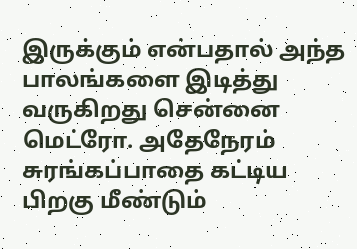இருக்கும் என்பதால் அந்த பாலங்களை இடித்து வருகிறது சென்னை மெட்ரோ. அதேநேரம் சுரங்கப்பாதை கட்டிய பிறகு மீண்டும்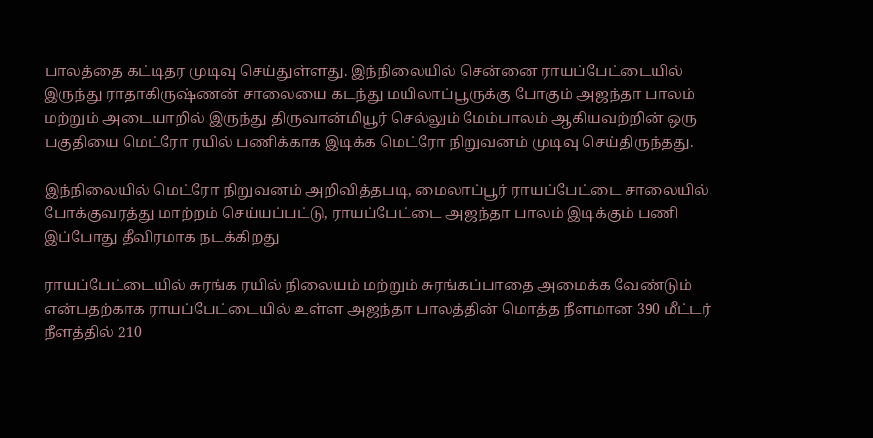பாலத்தை கட்டிதர முடிவு செய்துள்ளது. இந்நிலையில் சென்னை ராயப்பேட்டையில் இருந்து ராதாகிருஷ்ணன் சாலையை கடந்து மயிலாப்பூருக்கு போகும் அஜந்தா பாலம் மற்றும் அடையாறில் இருந்து திருவான்மியூர் செல்லும் மேம்பாலம் ஆகியவற்றின் ஒரு பகுதியை மெட்ரோ ரயில் பணிக்காக இடிக்க மெட்ரோ நிறுவனம் முடிவு செய்திருந்தது.

இந்நிலையில் மெட்ரோ நிறுவனம் அறிவித்தபடி, மைலாப்பூர் ராயப்பேட்டை சாலையில் போக்குவரத்து மாற்றம் செய்யப்பட்டு, ராயப்பேட்டை அஜந்தா பாலம் இடிக்கும் பணி இப்போது தீவிரமாக நடக்கிறது

ராயப்பேட்டையில் சுரங்க ரயில் நிலையம் மற்றும் சுரங்கப்பாதை அமைக்க வேண்டும் என்பதற்காக ராயப்பேட்டையில் உள்ள அஜந்தா பாலத்தின் மொத்த நீளமான 390 மீட்டர் நீளத்தில் 210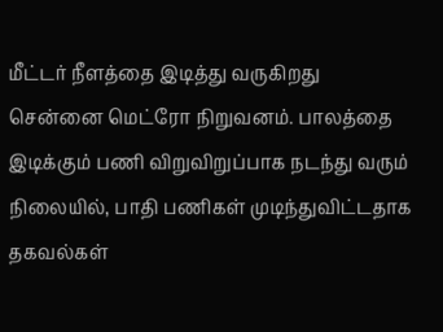மீட்டர் நீளத்தை இடித்து வருகிறது சென்னை மெட்ரோ நிறுவனம். பாலத்தை இடிக்கும் பணி விறுவிறுப்பாக நடந்து வரும் நிலையில், பாதி பணிகள் முடிந்துவிட்டதாக தகவல்கள்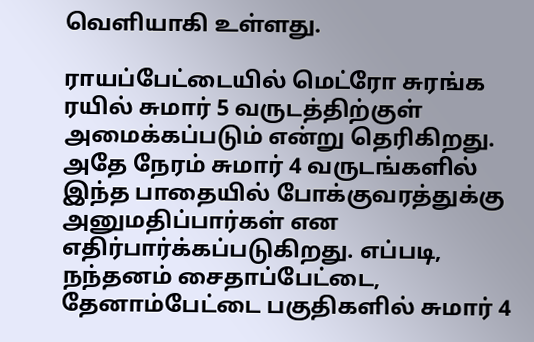வெளியாகி உள்ளது.

ராயப்பேட்டையில் மெட்ரோ சுரங்க ரயில் சுமார் 5 வருடத்திற்குள் அமைக்கப்படும் என்று தெரிகிறது. அதே நேரம் சுமார் 4 வருடங்களில் இந்த பாதையில் போக்குவரத்துக்கு அனுமதிப்பார்கள் என எதிர்பார்க்கப்படுகிறது. எப்படி, நந்தனம் சைதாப்பேட்டை, தேனாம்பேட்டை பகுதிகளில் சுமார் 4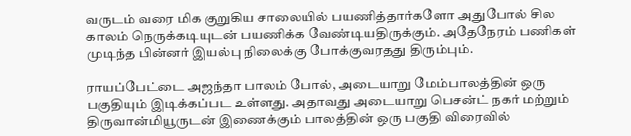வருடம் வரை மிக குறுகிய சாலையில் பயணித்தார்களோ அதுபோல் சில காலம் நெருக்கடியுடன் பயணிக்க வேண்டியதிருக்கும். அதேநேரம் பணிகள் முடிந்த பின்னர் இயல்பு நிலைக்கு போக்குவரதது திரும்பும்.

ராயப்பேட்டை அஜந்தா பாலம் போல், அடையாறு மேம்பாலத்தின் ஒரு பகுதியும் இடிக்கப்பட உள்ளது. அதாவது அடையாறு பெசன்ட் நகர் மற்றும் திருவான்மியூருடன் இணைக்கும் பாலத்தின் ஒரு பகுதி விரைவில்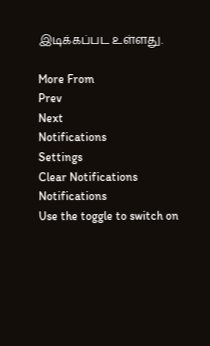இடிக்கப்பட உள்ளது.

More From
Prev
Next
Notifications
Settings
Clear Notifications
Notifications
Use the toggle to switch on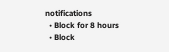notifications
  • Block for 8 hours
  • Block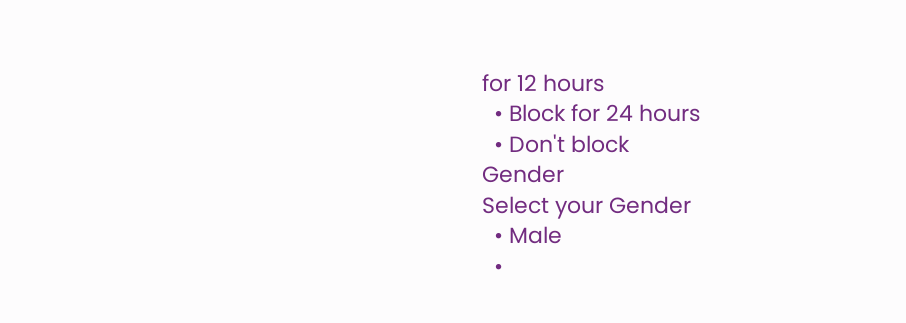for 12 hours
  • Block for 24 hours
  • Don't block
Gender
Select your Gender
  • Male
  •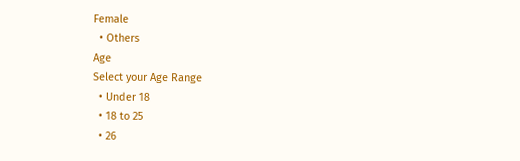Female
  • Others
Age
Select your Age Range
  • Under 18
  • 18 to 25
  • 26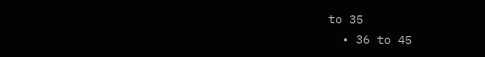to 35
  • 36 to 45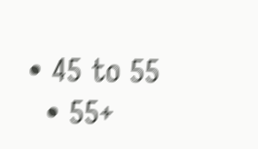• 45 to 55
  • 55+